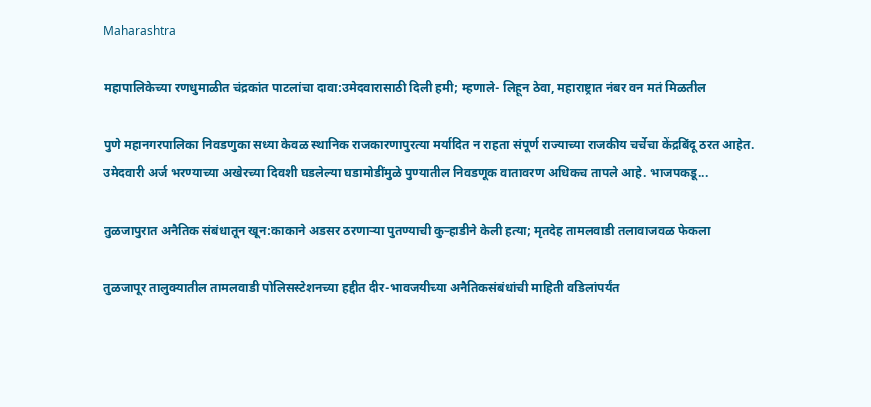Maharashtra

महापालिकेच्या रणधुमाळीत चंद्रकांत पाटलांचा दावा:उमेदवारासाठी दिली हमी; म्हणाले- लिहून ठेवा, महाराष्ट्रात नंबर वन मतं मिळतील

पुणे महानगरपालिका निवडणुका सध्या केवळ स्थानिक राजकारणापुरत्या मर्यादित न राहता संपूर्ण राज्याच्या राजकीय चर्चेचा केंद्रबिंदू ठरत आहेत. उमेदवारी अर्ज भरण्याच्या अखेरच्या दिवशी घडलेल्या घडामोडींमुळे पुण्यातील निवडणूक वातावरण अधिकच तापले आहे. भाजपकडू...

तुळजापुरात अनैतिक संबंधातून खून:काकाने अडसर ठरणाऱ्या पुतण्याची कुऱ्हाडीने केली हत्या; मृतदेह तामलवाडी तलावाजवळ फेकला

तुळजापूर तालुक्यातील तामलवाडी पोलिसस्टेशनच्या हद्दीत दीर-भावजयीच्या अनैतिकसंबंधांची माहिती वडिलांपर्यंत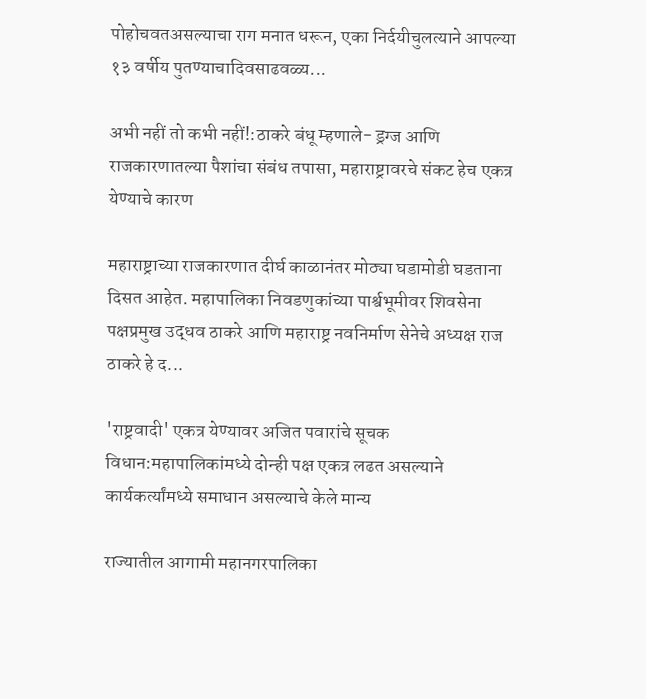पोहोचवतअसल्याचा राग मनात धरून, एका निर्दयीचुलत्याने आपल्या १३ वर्षीय पुतण्याचादिवसाढवळ्य...

अभी नहीं तो कभी नहीं!:ठाकरे बंधू म्हणाले- ड्रग्ज आणि राजकारणातल्या पैशांचा संबंध तपासा, महाराष्ट्रावरचे संकट हेच एकत्र येण्याचे कारण

महाराष्ट्राच्या राजकारणात दीर्घ काळानंतर मोठ्या घडामोडी घडताना दिसत आहेत. महापालिका निवडणुकांच्या पार्श्वभूमीवर शिवसेना पक्षप्रमुख उद्धव ठाकरे आणि महाराष्ट्र नवनिर्माण सेनेचे अध्यक्ष राज ठाकरे हे द...

'राष्ट्रवादी' एकत्र येण्यावर अजित पवारांचे सूचक विधान:महापालिकांमध्ये दोन्ही पक्ष एकत्र लढत असल्याने कार्यकर्त्यांमध्ये समाधान असल्याचे केले मान्य

राज्यातील आगामी महानगरपालिका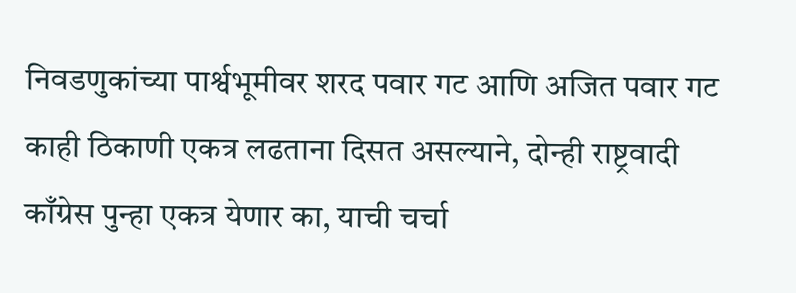निवडणुकांच्या पार्श्वभूमीवर शरद पवार गट आणि अजित पवार गट काही ठिकाणी एकत्र लढताना दिसत असल्याने, दोन्ही राष्ट्रवादी काँग्रेस पुन्हा एकत्र येणार का, याची चर्चा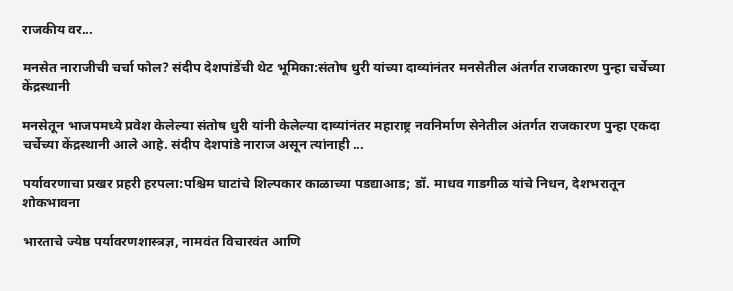राजकीय वर...

मनसेत नाराजीची चर्चा फोल? संदीप देशपांडेंची थेट भूमिका:संतोष धुरी यांच्या दाव्यांनंतर मनसेतील अंतर्गत राजकारण पुन्हा चर्चेच्या केंद्रस्थानी

मनसेतून भाजपमध्ये प्रवेश केलेल्या संतोष धुरी यांनी केलेल्या दाव्यांनंतर महाराष्ट्र नवनिर्माण सेनेतील अंतर्गत राजकारण पुन्हा एकदा चर्चेच्या केंद्रस्थानी आले आहे. संदीप देशपांडे नाराज असून त्यांनाही ...

पर्यावरणाचा प्रखर प्रहरी हरपला:पश्चिम घाटांचे शिल्पकार काळाच्या पडद्याआड; डॉ. माधव गाडगीळ यांचे निधन, देशभरातून शोकभावना

भारताचे ज्येष्ठ पर्यावरणशास्त्रज्ञ, नामवंत विचारवंत आणि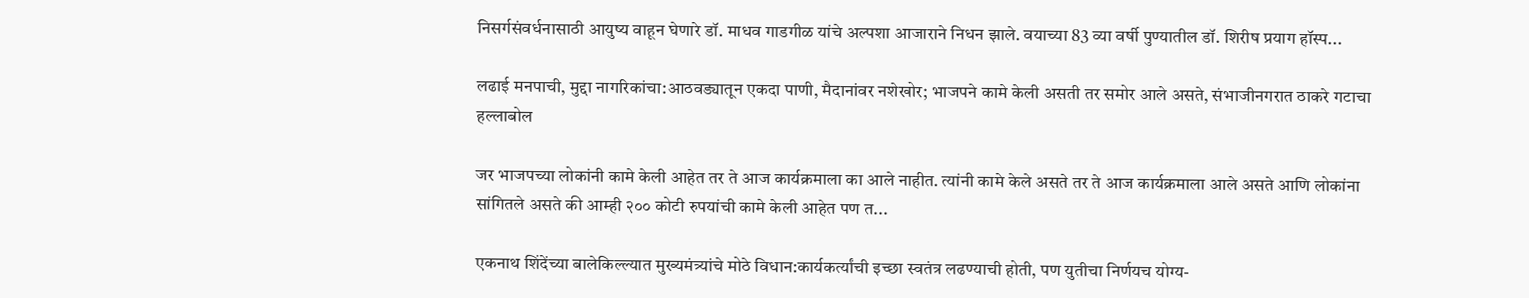निसर्गसंवर्धनासाठी आयुष्य वाहून घेणारे डॉ. माधव गाडगीळ यांचे अल्पशा आजाराने निधन झाले. वयाच्या 83 व्या वर्षी पुण्यातील डॉ. शिरीष प्रयाग हॉस्प...

लढाई मनपाची, मुद्दा नागरिकांचा:आठवड्यातून एकदा पाणी, मैदानांवर नशेखोर; भाजपने कामे केली असती तर समोर आले असते, संभाजीनगरात ठाकरे गटाचा हल्लाबोल

जर भाजपच्या लोकांनी कामे केली आहेत तर ते आज कार्यक्रमाला का आले नाहीत. त्यांनी कामे केले असते तर ते आज कार्यक्रमाला आले असते आणि लोकांना सांगितले असते की आम्ही २०० कोटी रुपयांची कामे केली आहेत पण त...

एकनाथ शिंदेंच्या बालेकिल्ल्यात मुख्यमंत्र्यांचे मोठे विधान:कार्यकर्त्यांची इच्छा स्वतंत्र लढण्याची होती, पण युतीचा निर्णयच योग्य-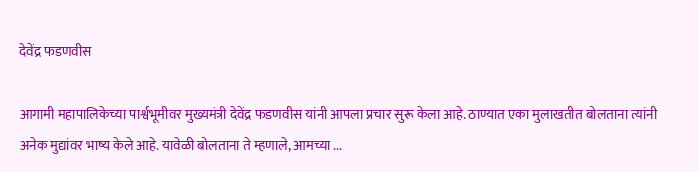देवेंद्र फडणवीस

आगामी महापालिकेच्या पार्श्वभूमीवर मुख्यमंत्री देवेंद्र फडणवीस यांनी आपला प्रचार सुरू केला आहे. ठाण्यात एका मुलाखतीत बोलताना त्यांनी अनेक मुद्यांवर भाष्य केले आहे. यावेळी बोलताना ते म्हणाले, आमच्या ...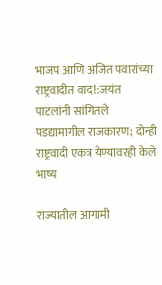भाजप आणि अजित पवारांच्या राष्ट्रवादीत वाद!:जयंत पाटलांनी सांगितले पडद्यामागील राजकारण; दोन्ही राष्ट्रवादी एकत्र येण्यावरही केले भाष्य

राज्यातील आगामी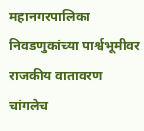महानगरपालिका निवडणुकांच्या पार्श्वभूमीवर राजकीय वातावरण चांगलेच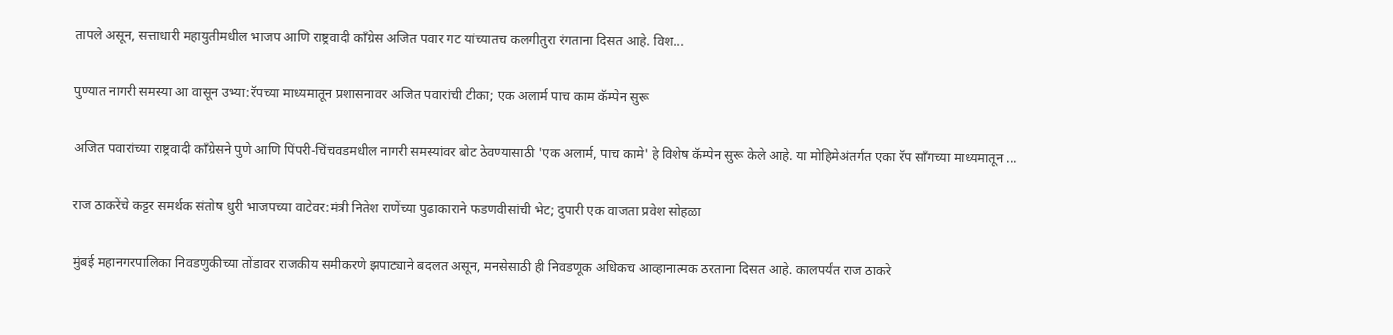तापले असून, सत्ताधारी महायुतीमधील भाजप आणि राष्ट्रवादी काँग्रेस अजित पवार गट यांच्यातच कलगीतुरा रंगताना दिसत आहे. विश...

पुण्यात नागरी समस्या आ वासून उभ्या:रॅपच्या माध्यमातून प्रशासनावर अजित पवारांची टीका; एक अलार्म पाच काम कॅम्पेन सुरू

अजित पवारांच्या राष्ट्रवादी काँग्रेसने पुणे आणि पिंपरी-चिंचवडमधील नागरी समस्यांवर बोट ठेवण्यासाठी 'एक अलार्म, पाच कामे' हे विशेष कॅम्पेन सुरू केले आहे. या मोहिमेअंतर्गत एका रॅप सॉंगच्या माध्यमातून ...

राज ठाकरेंचे कट्टर समर्थक संतोष धुरी भाजपच्या वाटेवर:मंत्री नितेश राणेंच्या पुढाकाराने फडणवीसांची भेट; दुपारी एक वाजता प्रवेश सोहळा

मुंबई महानगरपालिका निवडणुकीच्या तोंडावर राजकीय समीकरणे झपाट्याने बदलत असून, मनसेसाठी ही निवडणूक अधिकच आव्हानात्मक ठरताना दिसत आहे. कालपर्यंत राज ठाकरे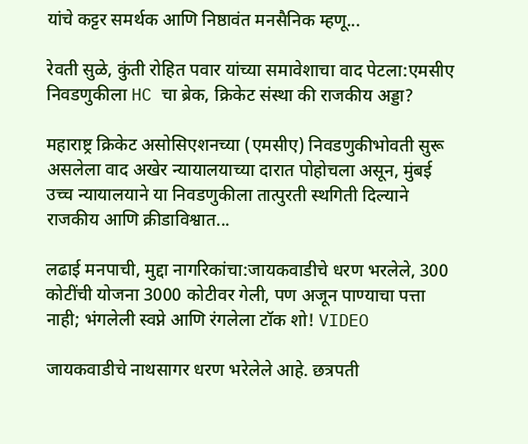यांचे कट्टर समर्थक आणि निष्ठावंत मनसैनिक म्हणू...

रेवती सुळे, कुंती रोहित पवार यांच्या समावेशाचा वाद पेटला:एमसीए निवडणुकीला HC चा ब्रेक, क्रिकेट संस्था की राजकीय अड्डा?

महाराष्ट्र क्रिकेट असोसिएशनच्या (एमसीए) निवडणुकीभोवती सुरू असलेला वाद अखेर न्यायालयाच्या दारात पोहोचला असून, मुंबई उच्च न्यायालयाने या निवडणुकीला तात्पुरती स्थगिती दिल्याने राजकीय आणि क्रीडाविश्वात...

लढाई मनपाची, मुद्दा नागरिकांचा:जायकवाडीचे धरण भरलेले, 300 कोटींची योजना 3000 कोटीवर गेली, पण अजून पाण्याचा पत्ता नाही; भंगलेली स्वप्ने आणि रंगलेला टॉक शो! VIDEO

जायकवाडीचे नाथसागर धरण भरेलेले आहे. छत्रपती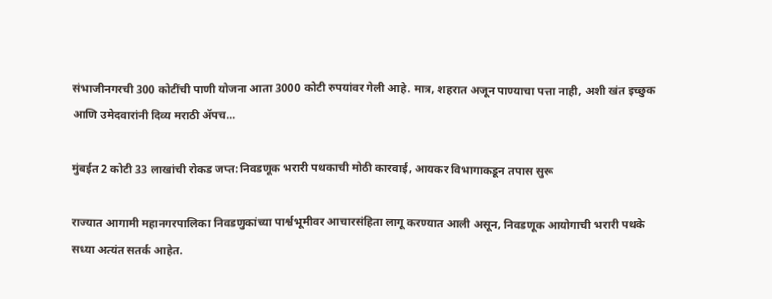संभाजीनगरची 300 कोटींची पाणी योजना आता 3000 कोटी रुपयांवर गेली आहे. मात्र, शहरात अजून पाण्याचा पत्ता नाही, अशी खंत इच्छुक आणि उमेदवारांनी दिव्य मराठी ॲपच...

मुंबईत 2 कोटी 33 लाखांची रोकड जप्त:निवडणूक भरारी पथकाची मोठी कारवाई, आयकर विभागाकडून तपास सुरू

राज्यात आगामी महानगरपालिका निवडणुकांच्या पार्श्वभूमीवर आचारसंहिता लागू करण्यात आली असून, निवडणूक आयोगाची भरारी पथके सध्या अत्यंत सतर्क आहेत.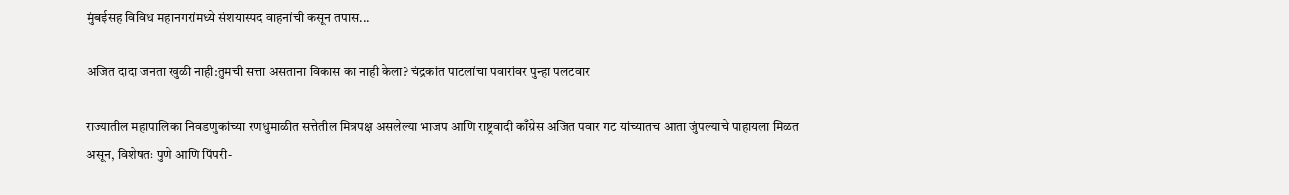मुंबईसह विविध महानगरांमध्ये संशयास्पद वाहनांची कसून तपास...

अजित दादा जनता खुळी नाही:तुमची सत्ता असताना विकास का नाही केला? चंद्रकांत पाटलांचा पवारांवर पुन्हा पलटवार

राज्यातील महापालिका निवडणुकांच्या रणधुमाळीत सत्तेतील मित्रपक्ष असलेल्या भाजप आणि राष्ट्रवादी काँग्रेस अजित पवार गट यांच्यातच आता जुंपल्याचे पाहायला मिळत असून, विशेषतः पुणे आणि पिंपरी-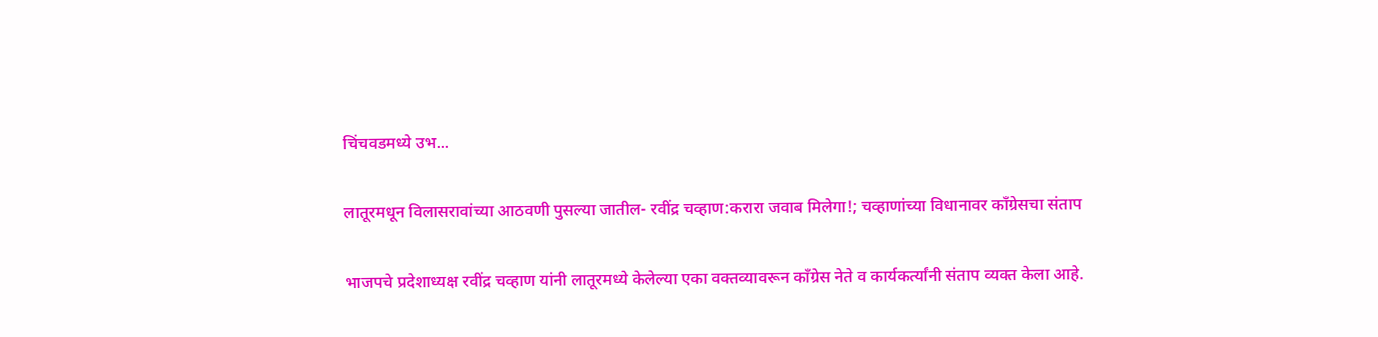चिंचवडमध्ये उभ...

लातूरमधून विलासरावांच्या आठवणी पुसल्या जातील- रवींद्र चव्हाण:करारा जवाब मिलेगा!; चव्हाणांच्या विधानावर कॉंग्रेसचा संताप

भाजपचे प्रदेशाध्यक्ष रवींद्र चव्हाण यांनी लातूरमध्ये केलेल्या एका वक्तव्यावरून कॉंग्रेस नेते व कार्यकर्त्यांनी संताप व्यक्त केला आहे.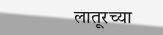लातूरच्या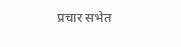प्रचार सभेत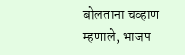बोलताना चव्हाण म्हणाले, भाजप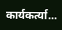कार्यकर्त्या...